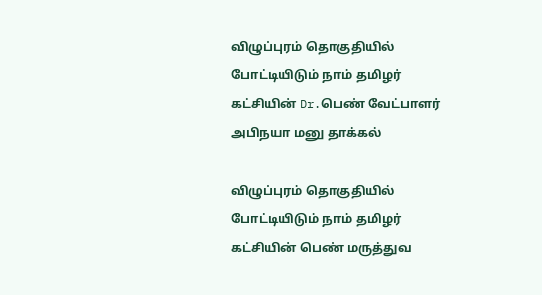விழுப்புரம் தொகுதியில் போட்டியிடும் நாம் தமிழர் கட்சியின் Dr.பெண் வேட்பாளர் அபிநயா மனு தாக்கல்

விழுப்புரம் தொகுதியில் போட்டியிடும் நாம் தமிழர் கட்சியின் பெண் மருத்துவ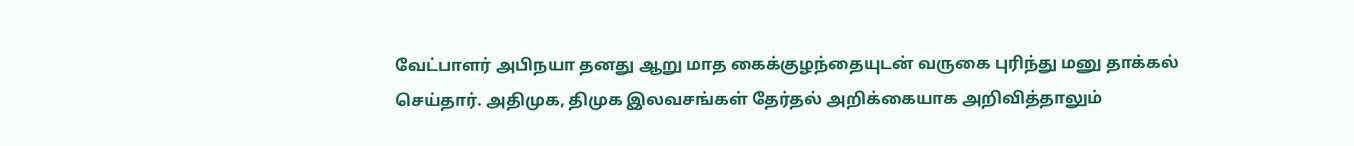வேட்பாளர் அபிநயா தனது ஆறு மாத கைக்குழந்தையுடன் வருகை புரிந்து மனு தாக்கல் செய்தார். அதிமுக, திமுக இலவசங்கள் தேர்தல் அறிக்கையாக அறிவித்தாலும்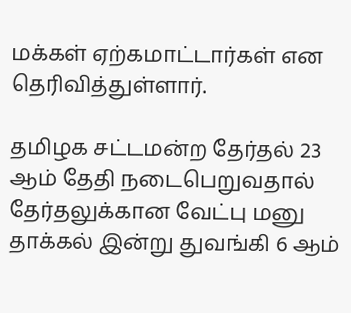மக்கள் ஏற்கமாட்டார்கள் என தெரிவித்துள்ளார்.

தமிழக சட்டமன்ற தேர்தல் 23 ஆம் தேதி நடைபெறுவதால் தேர்தலுக்கான வேட்பு மனு தாக்கல் இன்று துவங்கி 6 ஆம்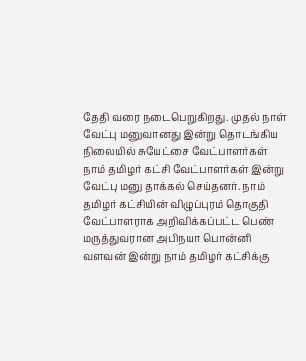தேதி வரை நடைபெறுகிறது. முதல் நாள் வேட்பு மனுவானது இன்று தொடங்கிய நிலையில் சுயேட்சை வேட்பாளர்கள் நாம் தமிழர் கட்சி வேட்பாளர்கள் இன்று வேட்பு மனு தாக்கல் செய்தனர். நாம் தமிழர் கட்சியின் விழுப்புரம் தொகுதி வேட்பாளராக அறிவிக்கப்பட்ட பெண் மருத்துவரான அபிநயா பொன்னி வளவன் இன்று நாம் தமிழர் கட்சிக்கு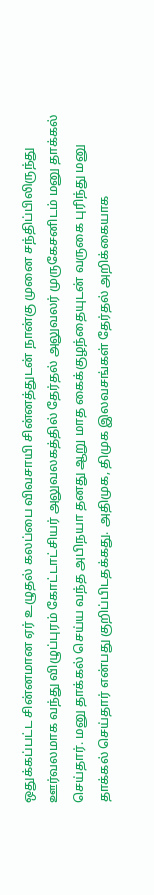ஒதுக்கப்பட்ட சின்னமான ஏர் உழுதல் கலப்பை விவசாயி சின்னத்துடன் நான்கு முனை சந்திப்பிலிருந்து ஊர்வலமாக வந்து விழுப்புரம் கோட்டாட்சியர் அலுவலகத்தில் தேர்தல் அலுவலர் முருகேசனிடம் மனு தாக்கல் செய்தார். மனு தாக்கல் செய்ய வந்த அபிநயா தனது ஆறு மாத கைக்குழந்தையுடன் வருகை புரிந்து மனு தாக்கல் செய்தார் என்பது குறிப்பிடதக்கது. அதிமுக, திமுக இலவசங்கள் தேர்தல் அறிக்கையாக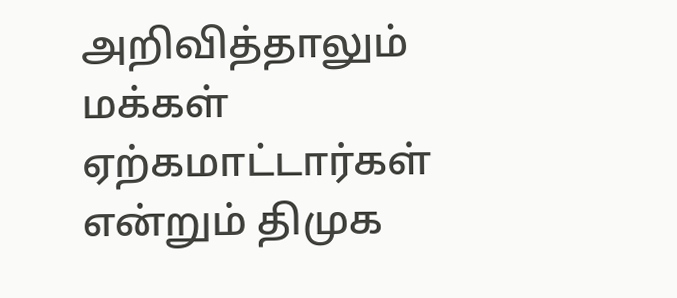அறிவித்தாலும் மக்கள் ஏற்கமாட்டார்கள் என்றும் திமுக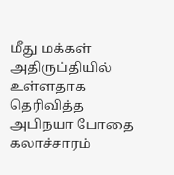மீது மக்கள் அதிருப்தியில் உள்ளதாக தெரிவித்த அபிநயா போதை கலாச்சாரம்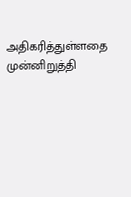அதிகரித்துள்ளதை முன்னிறுத்தி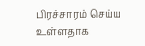பிரச்சாரம் செய்ய உள்ளதாக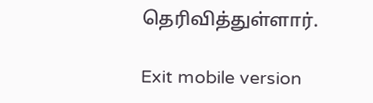தெரிவித்துள்ளார்.

Exit mobile version